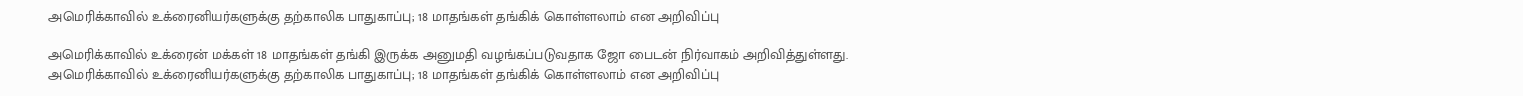அமெரிக்காவில் உக்ரைனியர்களுக்கு தற்காலிக பாதுகாப்பு; 18 மாதங்கள் தங்கிக் கொள்ளலாம் என அறிவிப்பு

அமெரிக்காவில் உக்ரைன் மக்கள் 18 மாதங்கள் தங்கி இருக்க அனுமதி வழங்கப்படுவதாக ஜோ பைடன் நிர்வாகம் அறிவித்துள்ளது.
அமெரிக்காவில் உக்ரைனியர்களுக்கு தற்காலிக பாதுகாப்பு; 18 மாதங்கள் தங்கிக் கொள்ளலாம் என அறிவிப்பு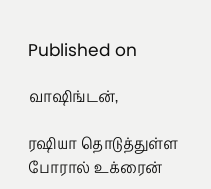Published on

வாஷிங்டன்,

ரஷியா தொடுத்துள்ள போரால் உக்ரைன்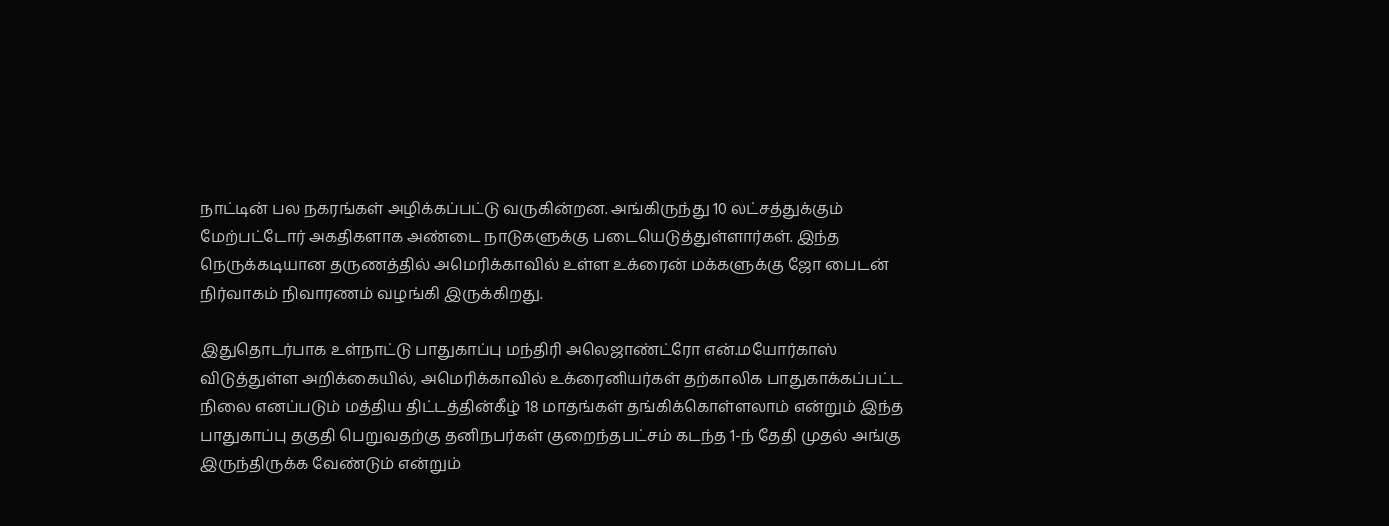நாட்டின் பல நகரங்கள் அழிக்கப்பட்டு வருகின்றன. அங்கிருந்து 10 லட்சத்துக்கும் மேற்பட்டோர் அகதிகளாக அண்டை நாடுகளுக்கு படையெடுத்துள்ளார்கள். இந்த நெருக்கடியான தருணத்தில் அமெரிக்காவில் உள்ள உக்ரைன் மக்களுக்கு ஜோ பைடன் நிர்வாகம் நிவாரணம் வழங்கி இருக்கிறது.

இதுதொடர்பாக உள்நாட்டு பாதுகாப்பு மந்திரி அலெஜாண்ட்ரோ என்.மயோர்காஸ் விடுத்துள்ள அறிக்கையில், அமெரிக்காவில் உக்ரைனியர்கள் தற்காலிக பாதுகாக்கப்பட்ட நிலை எனப்படும் மத்திய திட்டத்தின்கீழ் 18 மாதங்கள் தங்கிக்கொள்ளலாம் என்றும் இந்த பாதுகாப்பு தகுதி பெறுவதற்கு தனிநபர்கள் குறைந்தபட்சம் கடந்த 1-ந் தேதி முதல் அங்கு இருந்திருக்க வேண்டும் என்றும்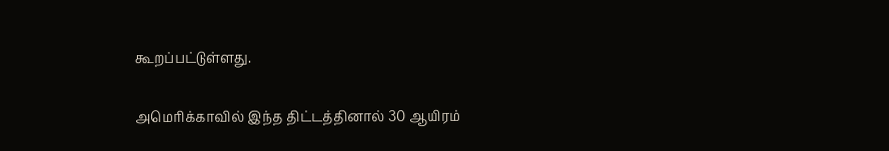கூறப்பட்டுள்ளது.

அமெரிக்காவில் இந்த திட்டத்தினால் 30 ஆயிரம்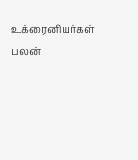உக்ரைனியர்கள் பலன்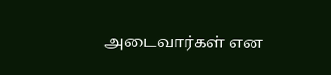அடைவார்கள் என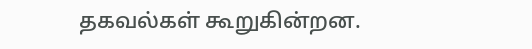தகவல்கள் கூறுகின்றன.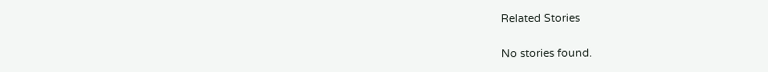Related Stories

No stories found.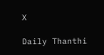X

Daily Thanthi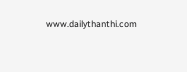www.dailythanthi.com